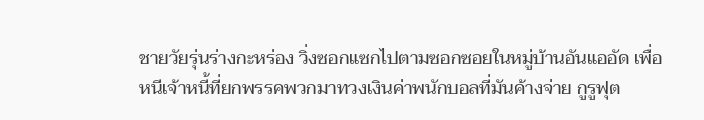ชายวัยรุ่นร่างกะหร่อง วิ่งซอกแซกไปตามซอกซอยในหมู่บ้านอันแออัด เพื่อหนีเจ้าหนี้ที่ยกพรรคพวกมาทวงเงินค่าพนักบอลที่มันค้างจ่าย กูรูฟุต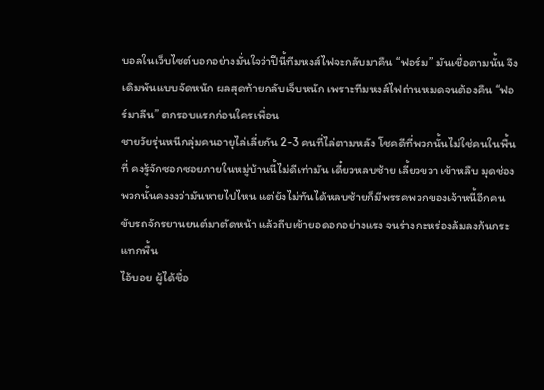บอลในเว็บไซต์บอกอย่างมั่นใจว่าปีนี้ทีมหงส์ไฟจะกลับมาคืน “ฟอร์ม” มันเชื่อตามนั้น จึงเดิมพันแบบจัดหนัก ผลสุดท้ายกลับเจ็บหนัก เพราะทีมหงส์ไฟถ่านหมดจนต้องคืน “ฟอร์มาลีน” ตกรอบแรกก่อนใครเพื่อน
ชายวัยรุ่นหนีกลุ่มคนอายุไล่เลี่ยกัน 2-3 คนที่ไล่ตามหลัง โชคดีที่พวกนั้นไม่ใช่คนในพื้นที่ คงรู้จักซอกซอยภายในหมู่บ้านนี้ไม่ดีเท่ามัน เดี๋ยวหลบซ้าย เลี้ยวขวา เข้าหลืบ มุดช่อง พวกนั้นคงงงว่ามันหายไปไหน แต่ยังไม่ทันได้หลบซ้ายก็มีพรรคพวกของเจ้าหนี้อีกคนขับรถจักรยานยนต์มาตัดหน้า แล้วถีบเข้ายอดอกอย่างแรง จนร่างกะหร่องล้มลงก้นกระแทกพื้น
ไอ้บอย ผู้ได้ชื่อ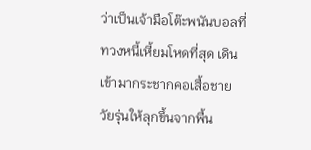ว่าเป็นเจ้ามือโต๊ะพนันบอลที่ทวงหนี้เหี้ยมโหดที่สุด เดินเข้ามากระชากคอเสื้อชายวัยรุ่นให้ลุกขึ้นจากพื้น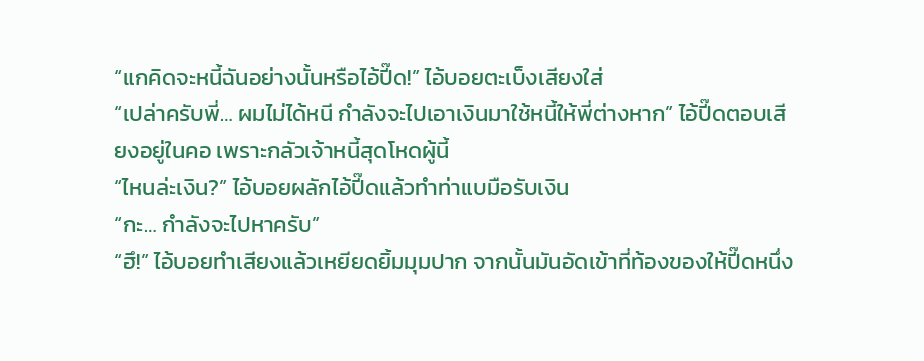“แกคิดจะหนี้ฉันอย่างนั้นหรือไอ้ปี๊ด!” ไอ้บอยตะเบ็งเสียงใส่
“เปล่าครับพี่… ผมไม่ได้หนี กำลังจะไปเอาเงินมาใช้หนี้ให้พี่ต่างหาก” ไอ้ปี๊ดตอบเสียงอยู่ในคอ เพราะกลัวเจ้าหนี้สุดโหดผู้นี้
“ไหนล่ะเงิน?” ไอ้บอยผลักไอ้ปี๊ดแล้วทำท่าแบมือรับเงิน
“กะ… กำลังจะไปหาครับ”
“ฮึ!” ไอ้บอยทำเสียงแล้วเหยียดยิ้มมุมปาก จากนั้นมันอัดเข้าที่ท้องของให้ปี๊ดหนึ่ง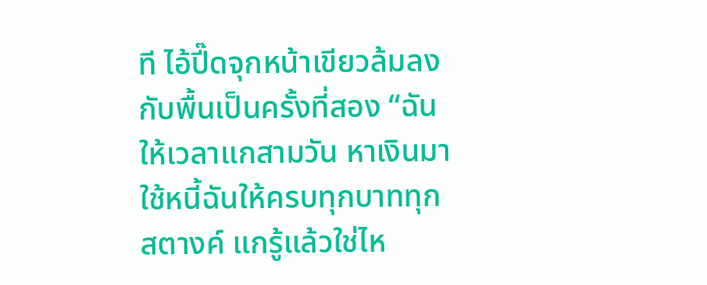ที ไอ้ปี๊ดจุกหน้าเขียวล้มลงกับพื้นเป็นครั้งที่สอง “ฉันให้เวลาแกสามวัน หาเงินมาใช้หนี้ฉันให้ครบทุกบาททุกสตางค์ แกรู้แล้วใช่ไห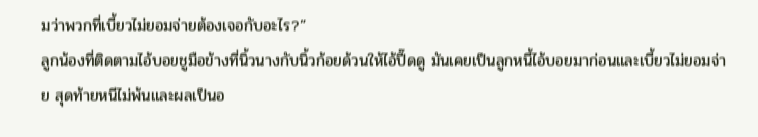มว่าพวกที่เบี้ยวไม่ยอมจ่ายต้องเจอกับอะไร?”
ลูกน้องที่ติดตามไอ้บอยชูมือข้างที่นิ้วนางกับนิ้วก้อยด้วนให้ไอ้ปี๊ดดู มันเคยเป็นลูกหนี้ไอ้บอยมาก่อนและเบี้ยวไม่ยอมจ่าย สุดท้ายหนีไม่พ้นและผลเป็นอ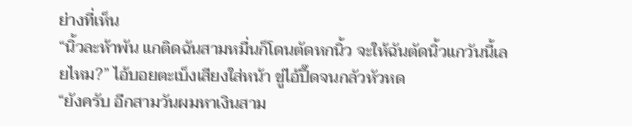ย่างที่เห็น
“นิ้วละห้าพัน แกติดฉันสามหมื่นก็โดนตัดหกนิ้ว จะให้ฉันตัดนิ้วแกวันนี้เลยไหม?” ไอ้บอยตะเบ็งเสียงใส่หน้า ขู่ไอ้ปี๊ดจนกลัวหัวหด
“ยังครับ อีกสามวันผมหาเงินสาม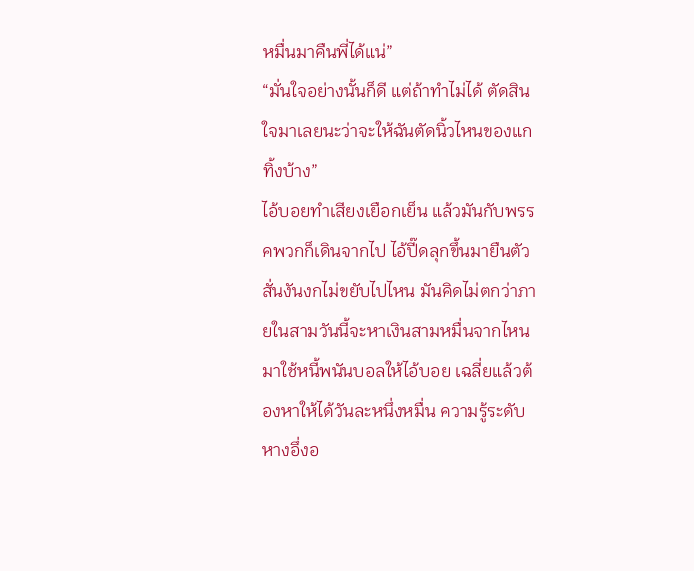หมื่นมาคืนพี่ได้แน่”
“มั่นใจอย่างนั้นก็ดี แต่ถ้าทำไม่ได้ ตัดสินใจมาเลยนะว่าจะให้ฉันตัดนิ้วไหนของแกทิ้งบ้าง”
ไอ้บอยทำเสียงเยือกเย็น แล้วมันกับพรรคพวกก็เดินจากไป ไอ้ปี๊ดลุกขึ้นมายืนตัวสั่นงันงกไม่ขยับไปไหน มันคิดไม่ตกว่าภายในสามวันนี้จะหาเงินสามหมื่นจากไหนมาใช้หนี้พนันบอลให้ไอ้บอย เฉลี่ยแล้วต้องหาให้ได้วันละหนึ่งหมื่น ความรู้ระดับหางอึ่งอ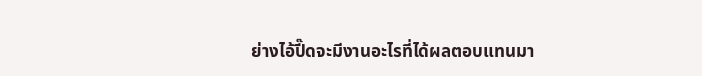ย่างไอ้ปี๊ดจะมีงานอะไรที่ได้ผลตอบแทนมา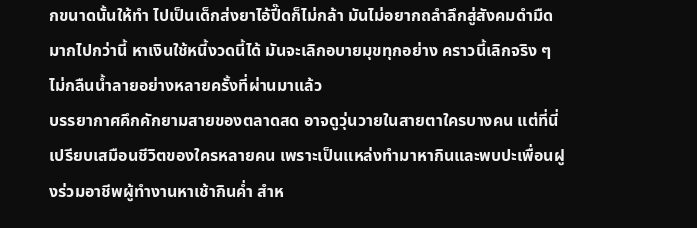กขนาดนั้นให้ทำ ไปเป็นเด็กส่งยาไอ้ปี๊ดก็ไม่กล้า มันไม่อยากถลำลึกสู่สังคมดำมืดมากไปกว่านี้ หาเงินใช้หนี้งวดนี้ได้ มันจะเลิกอบายมุขทุกอย่าง คราวนี้เลิกจริง ๆ ไม่กลืนน้ำลายอย่างหลายครั้งที่ผ่านมาแล้ว
บรรยากาศคึกคักยามสายของตลาดสด อาจดูวุ่นวายในสายตาใครบางคน แต่ที่นี่เปรียบเสมือนชีวิตของใครหลายคน เพราะเป็นแหล่งทำมาหากินและพบปะเพื่อนฝูงร่วมอาชีพผู้ทำงานหาเช้ากินค่ำ สำห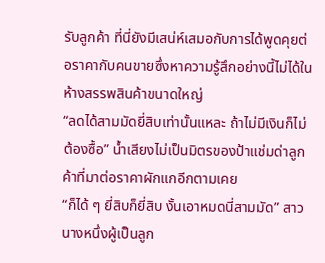รับลูกค้า ที่นี่ยังมีเสน่ห์เสมอกับการได้พูดคุยต่อราคากับคนขายซึ่งหาความรู้สึกอย่างนี้ไม่ได้ในห้างสรรพสินค้าขนาดใหญ่
“ลดได้สามมัดยี่สิบเท่านั้นแหละ ถ้าไม่มีเงินก็ไม่ต้องซื้อ” น้ำเสียงไม่เป็นมิตรของป้าแช่มด่าลูกค้าที่มาต่อราคาผักแกอีกตามเคย
“ก็ได้ ๆ ยี่สิบก็ยี่สิบ งั้นเอาหมดนี่สามมัด” สาวนางหนึ่งผู้เป็นลูก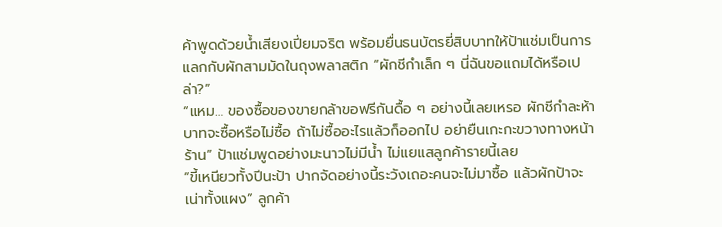ค้าพูดด้วยน้ำเสียงเปี่ยมจริต พร้อมยื่นธนบัตรยี่สิบบาทให้ป้าแช่มเป็นการแลกกับผักสามมัดในถุงพลาสติก “ผักชีกำเล็ก ๆ นี่ฉันขอแถมได้หรือเปล่า?”
“แหม… ของซื้อของขายกล้าขอฟรีกันดื้อ ๆ อย่างนี้เลยเหรอ ผักชีกำละห้าบาทจะซื้อหรือไม่ซื้อ ถ้าไม่ซื้ออะไรแล้วก็ออกไป อย่ายืนเกะกะขวางทางหน้าร้าน” ป้าแช่มพูดอย่างมะนาวไม่มีน้ำ ไม่แยแสลูกค้ารายนี้เลย
“ขี้เหนียวทั้งปีนะป้า ปากจัดอย่างนี้ระวังเถอะคนจะไม่มาซื้อ แล้วผักป้าจะเน่าทั้งแผง” ลูกค้า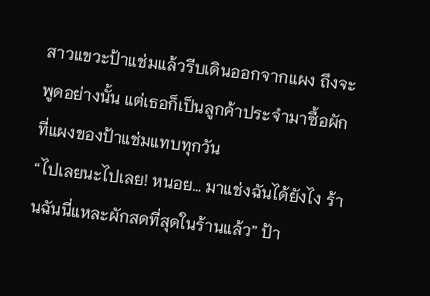สาวแขวะป้าแช่มแล้วรีบเดินออกจากแผง ถึงจะพูดอย่างนั้น แต่เธอก็เป็นลูกค้าประจำมาซื้อผักที่แผงของป้าแช่มแทบทุกวัน
“ไปเลยนะไปเลย! หนอย… มาแช่งฉันได้ยังไง ร้านฉันนี่แหละผักสดที่สุดในร้านแล้ว” ป้า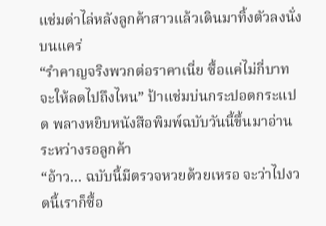แช่มด่าไล่หลังลูกค้าสาวแล้วเดินมาทิ้งตัวลงนั่งบนแคร่
“รำคาญจริงพวกต่อราคาเนี่ย ซื้อแค่ไม่กี่บาทจะให้ลดไปถึงไหน” ป้าแช่มบ่นกระปอดกระแปด พลางหยิบหนังสือพิมพ์ฉบับวันนี้ขึ้นมาอ่านระหว่างรอลูกค้า
“อ้าว… ฉบับนี้มีตรวจหวยด้วยเหรอ จะว่าไปงวดนี้เราก็ซื้อ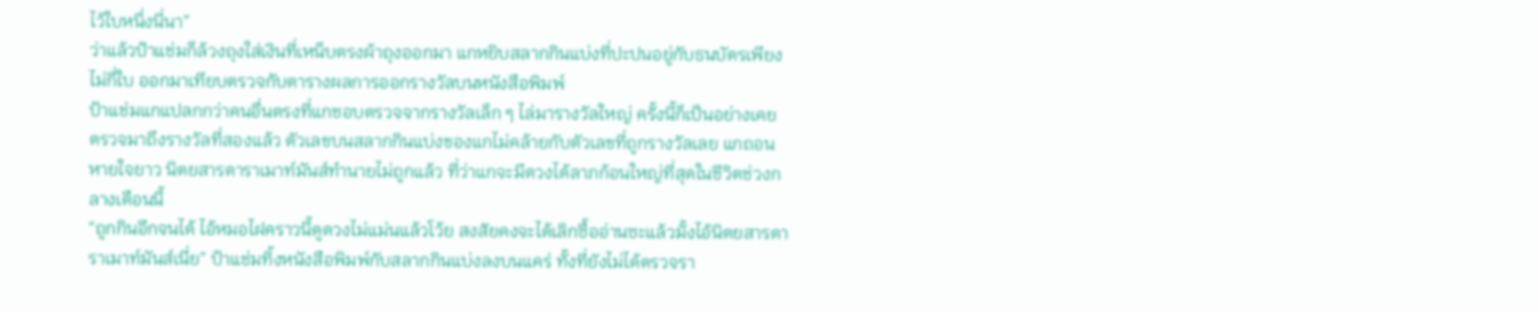ไว้ใบหนึ่งนี่นา”
ว่าแล้วป้าแช่มก็ล้วงถุงใส่เงินที่เหน็บตรงผ้าถุงออกมา แกหยิบสลากกินแบ่งที่ปะปนอยู่กับธนบัตรเพียงไม่กี่ใบ ออกมาเทียบตรวจกับตารางผลการออกรางวัลบนหนังสือพิมพ์
ป้าแช่มแกแปลกกว่าคนอื่นตรงที่แกชอบตรวจจากรางวัลเล็ก ๆ ไล่มารางวัลใหญ่ ครั้งนี้ก็เป็นอย่างเคย ตรวจมาถึงรางวัลที่สองแล้ว ตัวเลขบนสลากกินแบ่งของแกไม่คล้ายกับตัวเลขที่ถูกรางวัลเลย แกถอนหายใจยาว นิตยสารดาราเมาท์มันส์ทำนายไม่ถูกแล้ว ที่ว่าแกจะมีดวงได้ลาภก้อนใหญ่ที่สุดในชีวิตช่วงกลางเดือนนี้
“ถูกกินอีกจนได้ ไอ้หมอไฝคราวนี้ดูดวงไม่แม่นแล้วโว้ย สงสัยคงจะได้เลิกซื้ออ่านซะแล้วมั้งไอ้นิตยสารดาราเมาท์มันส์เนี่ย” ป้าแช่มทิ้งหนังสือพิมพ์กับสลากกินแบ่งลงบนแคร่ ทั้งที่ยังไม่ได้ตรวจรา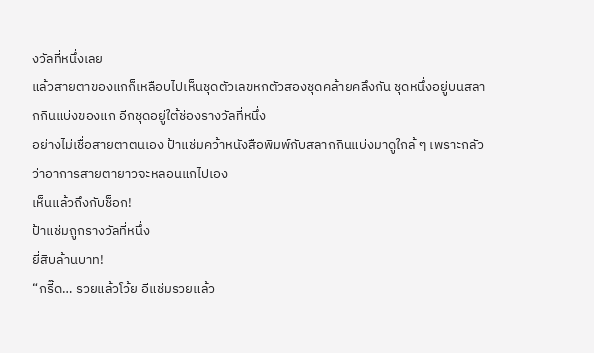งวัลที่หนึ่งเลย
แล้วสายตาของแกก็เหลือบไปเห็นชุดตัวเลขหกตัวสองชุดคล้ายคลึงกัน ชุดหนึ่งอยู่บนสลากกินแบ่งของแก อีกชุดอยู่ใต้ช่องรางวัลที่หนึ่ง
อย่างไม่เชื่อสายตาตนเอง ป้าแช่มคว้าหนังสือพิมพ์กับสลากกินแบ่งมาดูใกล้ ๆ เพราะกลัวว่าอาการสายตายาวจะหลอนแกไปเอง
เห็นแล้วถึงกับช็อก!
ป้าแช่มถูกรางวัลที่หนึ่ง
ยี่สิบล้านบาท!
“กรี๊ด… รวยแล้วโว้ย อีแช่มรวยแล้ว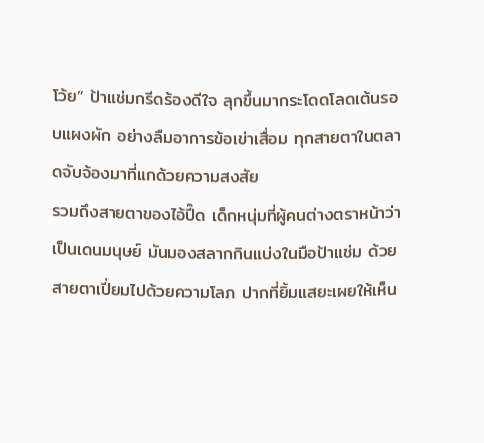โว้ย” ป้าแช่มกรีดร้องดีใจ ลุกขึ้นมากระโดดโลดเต้นรอบแผงผัก อย่างลืมอาการข้อเข่าเสื่อม ทุกสายตาในตลาดจับจ้องมาที่แกด้วยความสงสัย
รวมถึงสายตาของไอ้ปี๊ด เด็กหนุ่มที่ผู้คนต่างตราหน้าว่าเป็นเดนมนุษย์ มันมองสลากกินแบ่งในมือป้าแช่ม ด้วยสายตาเปี่ยมไปด้วยความโลภ ปากที่ยิ้มแสยะเผยให้เห็น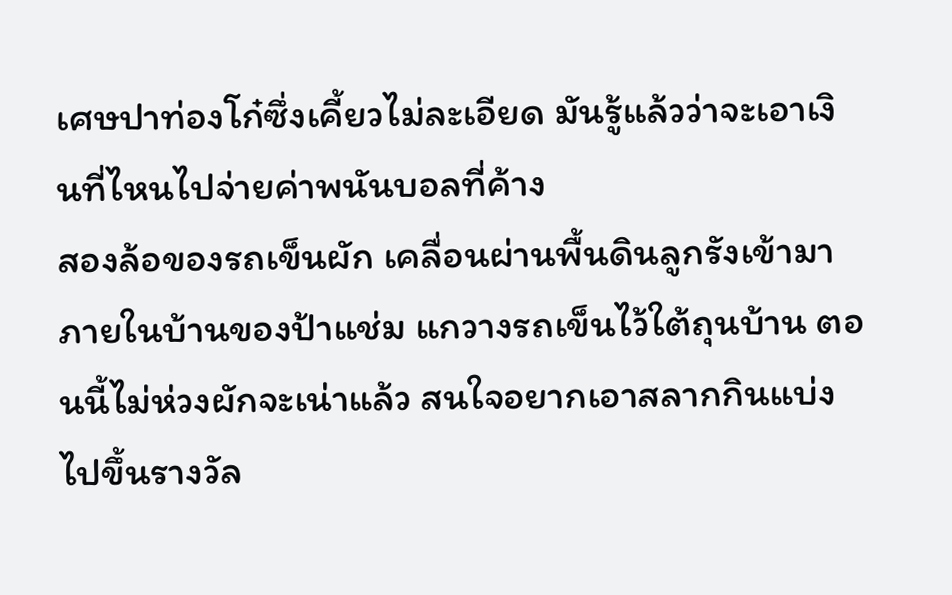เศษปาท่องโก๋ซึ่งเคี้ยวไม่ละเอียด มันรู้แล้วว่าจะเอาเงินที่ไหนไปจ่ายค่าพนันบอลที่ค้าง
สองล้อของรถเข็นผัก เคลื่อนผ่านพื้นดินลูกรังเข้ามาภายในบ้านของป้าแช่ม แกวางรถเข็นไว้ใต้ถุนบ้าน ตอนนี้ไม่ห่วงผักจะเน่าแล้ว สนใจอยากเอาสลากกินแบ่งไปขึ้นรางวัล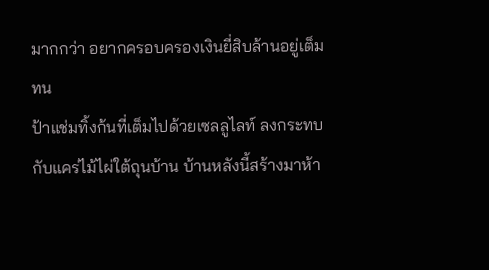มากกว่า อยากครอบครองเงินยี่สิบล้านอยู่เต็มทน
ป้าแช่มทิ้งก้นที่เต็มไปด้วยเซลลูไลท์ ลงกระทบกับแคร่ไม้ไผ่ใต้ถุนบ้าน บ้านหลังนี้สร้างมาห้า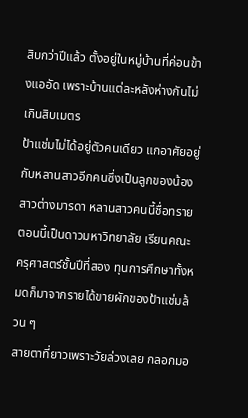สิบกว่าปีแล้ว ตั้งอยู่ในหมู่บ้านที่ค่อนข้างแออัด เพราะบ้านแต่ละหลังห่างกันไม่เกินสิบเมตร
ป้าแช่มไม่ได้อยู่ตัวคนเดียว แกอาศัยอยู่กับหลานสาวอีกคนซึ่งเป็นลูกของน้องสาวต่างมารดา หลานสาวคนนี้ชื่อทราย ตอนนี้เป็นดาวมหาวิทยาลัย เรียนคณะครุศาสตร์ชั้นปีที่สอง ทุนการศึกษาทั้งหมดก็มาจากรายได้ขายผักของป้าแช่มล้วน ๆ
สายตาที่ยาวเพราะวัยล่วงเลย กลอกมอ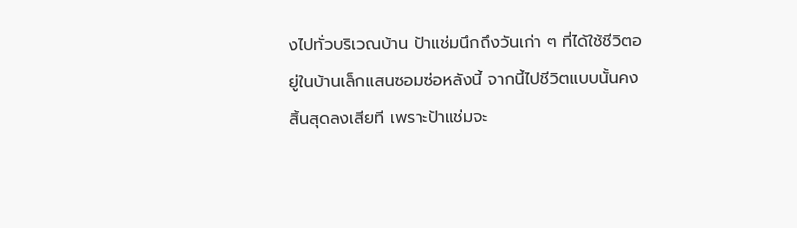งไปทั่วบริเวณบ้าน ป้าแช่มนึกถึงวันเก่า ๆ ที่ได้ใช้ชีวิตอยู่ในบ้านเล็กแสนซอมซ่อหลังนี้ จากนี้ไปชีวิตแบบนั้นคงสิ้นสุดลงเสียที เพราะป้าแช่มจะ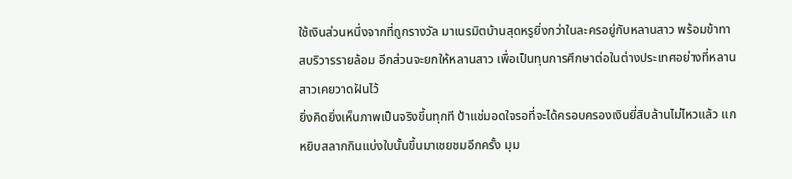ใช้เงินส่วนหนึ่งจากที่ถูกรางวัล มาเนรมิตบ้านสุดหรูยิ่งกว่าในละครอยู่กับหลานสาว พร้อมข้าทาสบริวารรายล้อม อีกส่วนจะยกให้หลานสาว เพื่อเป็นทุนการศึกษาต่อในต่างประเทศอย่างที่หลานสาวเคยวาดฝันไว้
ยิ่งคิดยิ่งเห็นภาพเป็นจริงขึ้นทุกที ป้าแช่มอดใจรอที่จะได้ครอบครองเงินยี่สิบล้านไม่ไหวแล้ว แกหยิบสลากกินแบ่งใบนั้นขึ้นมาเชยชมอีกครั้ง มุม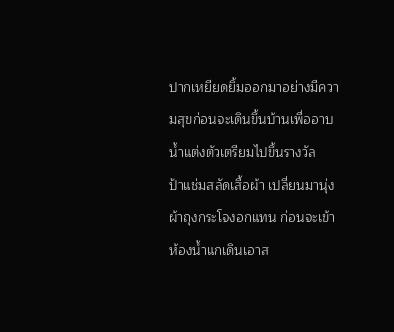ปากเหยียดยิ้มออกมาอย่างมีความสุขก่อนจะเดินขึ้นบ้านเพื่ออาบน้ำแต่งตัวเตรียมไปขึ้นรางวัล
ป้าแช่มสลัดเสื้อผ้า เปลี่ยนมานุ่งผ้าถุงกระโจงอกแทน ก่อนจะเข้าห้องน้ำแกเดินเอาส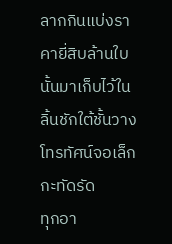ลากกินแบ่งราคายี่สิบล้านใบนั้นมาเก็บไว้ในลิ้นชักใต้ชั้นวางโทรทัศน์จอเล็กกะทัดรัด
ทุกอา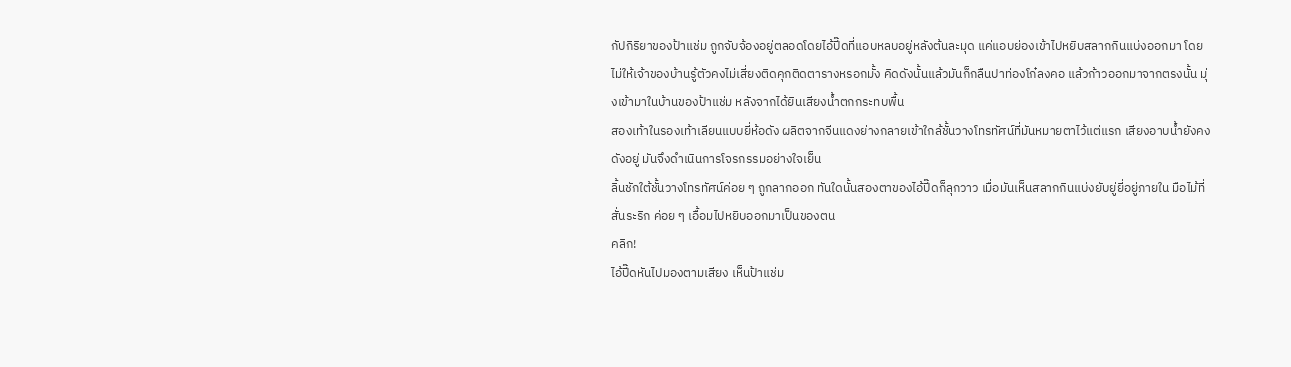กัปกิริยาของป้าแช่ม ถูกจับจ้องอยู่ตลอดโดยไอ้ปี๊ดที่แอบหลบอยู่หลังต้นละมุด แค่แอบย่องเข้าไปหยิบสลากกินแบ่งออกมา โดยไม่ให้เจ้าของบ้านรู้ตัวคงไม่เสี่ยงติดคุกติดตารางหรอกมั้ง คิดดังนั้นแล้วมันก็กลืนปาท่องโก๋ลงคอ แล้วก้าวออกมาจากตรงนั้น มุ่งเข้ามาในบ้านของป้าแช่ม หลังจากได้ยินเสียงน้ำตกกระทบพื้น
สองเท้าในรองเท้าเลียนแบบยี่ห้อดัง ผลิตจากจีนแดงย่างกลายเข้าใกล้ชั้นวางโทรทัศน์ที่มันหมายตาไว้แต่แรก เสียงอาบน้ำยังคงดังอยู่ มันจึงดำเนินการโจรกรรมอย่างใจเย็น
ลิ้นชักใต้ชั้นวางโทรทัศน์ค่อย ๆ ถูกลากออก ทันใดนั้นสองตาของไอ้ปี๊ดก็ลุกวาว เมื่อมันเห็นสลากกินแบ่งยับยู่ยี่อยู่ภายใน มือไม้ที่สั่นระริก ค่อย ๆ เอื้อมไปหยิบออกมาเป็นของตน
คลิก!
ไอ้ปี๊ดหันไปมองตามเสียง เห็นป้าแช่ม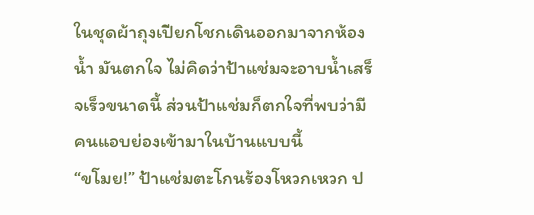ในชุดผ้าถุงเปียกโชกเดินออกมาจากห้องน้ำ มันตกใจ ไม่คิดว่าป้าแช่มจะอาบน้ำเสร็จเร็วขนาดนี้ ส่วนป้าแช่มก็ตกใจที่พบว่ามีคนแอบย่องเข้ามาในบ้านแบบนี้
“ขโมย!” ป้าแช่มตะโกนร้องโหวกเหวก ป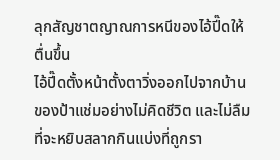ลุกสัญชาตญาณการหนีของไอ้ปี๊ดให้ตื่นขึ้น
ไอ้ปี๊ดตั้งหน้าตั้งตาวิ่งออกไปจากบ้านของป้าแช่มอย่างไม่คิดชีวิต และไม่ลืมที่จะหยิบสลากกินแบ่งที่ถูกรา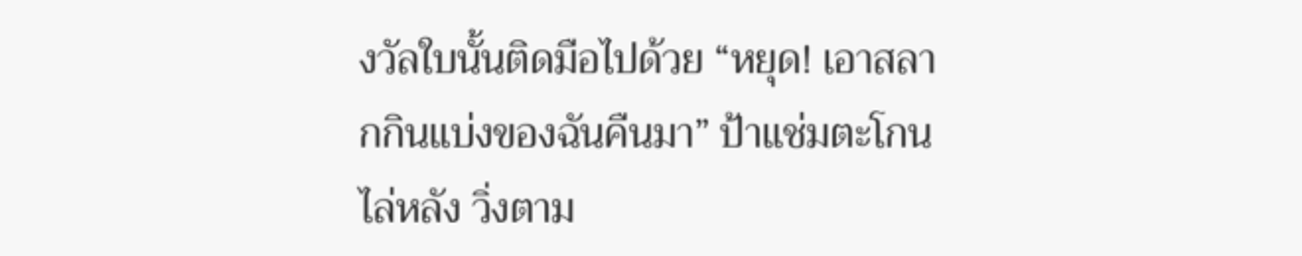งวัลใบนั้นติดมือไปด้วย “หยุด! เอาสลากกินแบ่งของฉันคืนมา” ป้าแช่มตะโกนไล่หลัง วิ่งตาม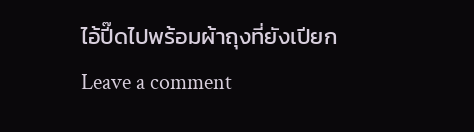ไอ้ปี๊ดไปพร้อมผ้าถุงที่ยังเปียก
Leave a comment